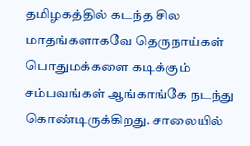தமிழகத்தில் கடந்த சில மாதங்களாகவே தெருநாய்கள் பொதுமக்களை கடிக்கும் சம்பவங்கள் ஆங்காங்கே நடந்து கொண்டிருக்கிறது. சாலையில்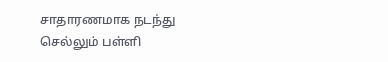சாதாரணமாக நடந்து செல்லும் பள்ளி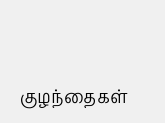குழந்தைகள்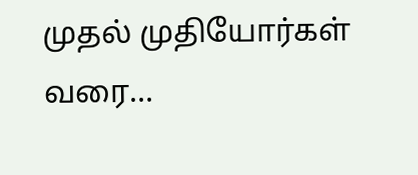முதல் முதியோர்கள் வரை…